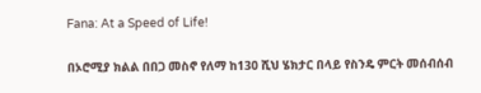Fana: At a Speed of Life!

በኦሮሚያ ክልል በበጋ መስኖ የለማ ከ130 ሺህ ሄክታር በላይ የስንዴ ምርት መሰብሰብ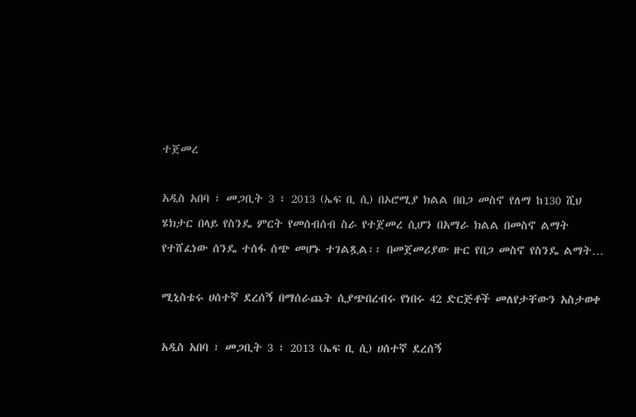ተጀመረ

አዲስ አበባ ፣ መጋቢት 3 ፣ 2013 (ኤፍ ቢ ሲ) በኦሮሚያ ክልል በበጋ መስኖ የለማ ከ130 ሺህ ሄክታር በላይ የስንዴ ምርት የመሰብሰብ ስራ የተጀመረ ሲሆን በአማራ ክልል በመስኖ ልማት የተሸፈነው ሰንዴ ተሰፋ ሰጭ መሆኑ ተገልጿል፡፡ በመጀመሪያው ዙር የበጋ መስኖ የስንዴ ልማት…

ሚኒስቴሩ ሀሰተኛ ደረሰኝ በማሰራጨት ሲያጭበረብሩ የነበሩ 42 ድርጅቶች መለየታቸውን አስታወቀ

አዲስ አበባ ፣ መጋቢት 3 ፣ 2013 (ኤፍ ቢ ሲ) ሀሰተኛ ደረሰኝ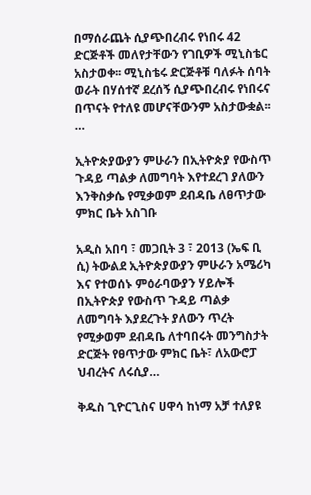በማሰራጨት ሲያጭበረብሩ የነበሩ 42 ድርጅቶች መለየታቸውን የገቢዎች ሚኒስቴር አስታወቀ፡፡ ሚኒስቴሩ ድርጅቶቹ ባለፉት ሰባት ወራት በሃሰተኛ ደረሰኝ ሲያጭበረብሩ የነበሩና በጥናት የተለዩ መሆናቸውንም አስታውቋል፡፡…

ኢትዮጵያውያን ምሁራን በኢትዮጵያ የውስጥ ጉዳይ ጣልቃ ለመግባት እየተደረገ ያለውን እንቅስቃሴ የሚቃወም ደብዳቤ ለፀጥታው ምክር ቤት አስገቡ

አዲስ አበባ ፣ መጋቢት 3 ፣ 2013 (ኤፍ ቢ ሲ) ትውልደ ኢትዮጵያውያን ምሁራን አሜሪካ እና የተወሰኑ ምዕራባውያን ሃይሎች በኢትዮጵያ የውስጥ ጉዳይ ጣልቃ ለመግባት እያደረጉት ያለውን ጥረት የሚቃወም ደብዳቤ ለተባበሩት መንግስታት ድርጅት የፀጥታው ምክር ቤት፣ ለአውሮፓ ህብረትና ለሩሲያ…

ቅዱስ ጊዮርጊስና ሀዋሳ ከነማ አቻ ተለያዩ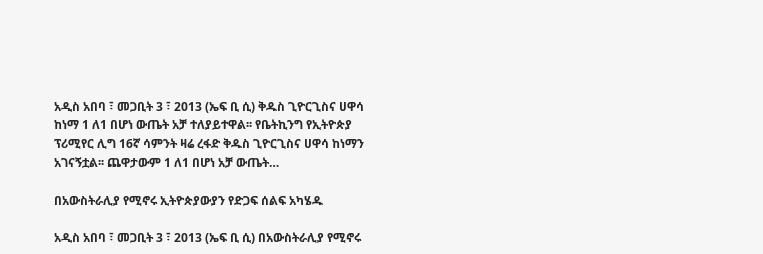አዲስ አበባ ፣ መጋቢት 3 ፣ 2013 (ኤፍ ቢ ሲ) ቅዱስ ጊዮርጊስና ሀዋሳ ከነማ 1 ለ1 በሆነ ውጤት አቻ ተለያይተዋል፡፡ የቤትኪንግ የኢትዮጵያ ፕሪሚየር ሊግ 16ኛ ሳምንት ዛሬ ረፋድ ቅዱስ ጊዮርጊስና ሀዋሳ ከነማን አገናኝቷል፡፡ ጨዋታውም 1 ለ1 በሆነ አቻ ውጤት…

በአውስትራሊያ የሚኖሩ ኢትዮጵያውያን የድጋፍ ሰልፍ አካሄዱ

አዲስ አበባ ፣ መጋቢት 3 ፣ 2013 (ኤፍ ቢ ሲ) በአውስትራሊያ የሚኖሩ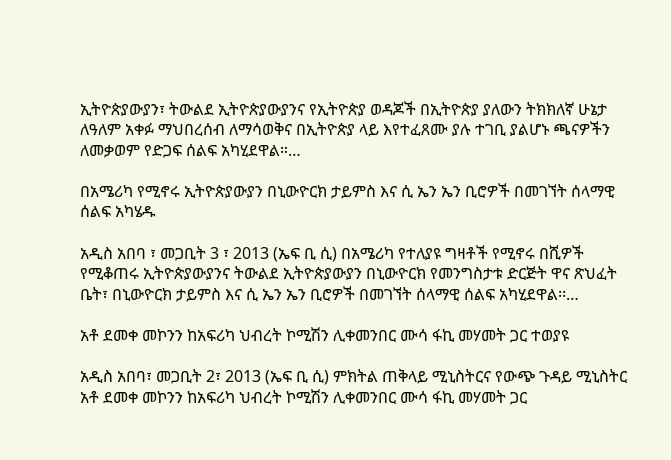ኢትዮጵያውያን፣ ትውልደ ኢትዮጵያውያንና የኢትዮጵያ ወዳጆች በኢትዮጵያ ያለውን ትክክለኛ ሁኔታ ለዓለም አቀፉ ማህበረሰብ ለማሳወቅና በኢትዮጵያ ላይ እየተፈጸሙ ያሉ ተገቢ ያልሆኑ ጫናዎችን ለመቃወም የድጋፍ ሰልፍ አካሂደዋል።…

በአሜሪካ የሚኖሩ ኢትዮጵያውያን በኒውዮርክ ታይምስ እና ሲ ኤን ኤን ቢሮዎች በመገኘት ሰላማዊ ሰልፍ አካሄዱ

አዲስ አበባ ፣ መጋቢት 3 ፣ 2013 (ኤፍ ቢ ሲ) በአሜሪካ የተለያዩ ግዛቶች የሚኖሩ በሺዎች የሚቆጠሩ ኢትዮጵያውያንና ትውልደ ኢትዮጵያውያን በኒውዮርክ የመንግስታቱ ድርጅት ዋና ጽህፈት ቤት፣ በኒውዮርክ ታይምስ እና ሲ ኤን ኤን ቢሮዎች በመገኘት ሰላማዊ ሰልፍ አካሂደዋል፡፡…

አቶ ደመቀ መኮንን ከአፍሪካ ህብረት ኮሚሽን ሊቀመንበር ሙሳ ፋኪ መሃመት ጋር ተወያዩ

አዲስ አበባ፣ መጋቢት 2፣ 2013 (ኤፍ ቢ ሲ) ምክትል ጠቅላይ ሚኒስትርና የውጭ ጉዳይ ሚኒስትር አቶ ደመቀ መኮንን ከአፍሪካ ህብረት ኮሚሽን ሊቀመንበር ሙሳ ፋኪ መሃመት ጋር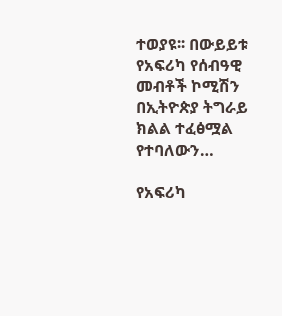ተወያዩ፡፡ በውይይቱ የአፍሪካ የሰብዓዊ መብቶች ኮሚሽን በኢትዮጵያ ትግራይ ክልል ተፈፅሟል የተባለውን…

የአፍሪካ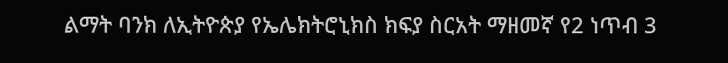ልማት ባንክ ለኢትዮጵያ የኤሌክትሮኒክስ ክፍያ ስርአት ማዘመኛ የ2 ነጥብ 3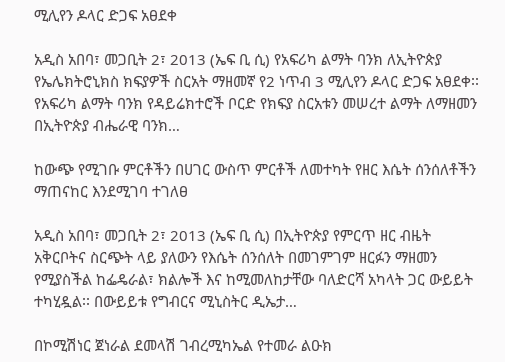ሚሊየን ዶላር ድጋፍ አፀደቀ

አዲስ አበባ፣ መጋቢት 2፣ 2013 (ኤፍ ቢ ሲ) የአፍሪካ ልማት ባንክ ለኢትዮጵያ የኤሌክትሮኒክስ ክፍያዎች ስርአት ማዘመኛ የ2 ነጥብ 3 ሚሊየን ዶላር ድጋፍ አፀደቀ፡፡ የአፍሪካ ልማት ባንክ የዳይሬክተሮች ቦርድ የክፍያ ስርአቱን መሠረተ ልማት ለማዘመን በኢትዮጵያ ብሔራዊ ባንክ…

ከውጭ የሚገቡ ምርቶችን በሀገር ውስጥ ምርቶች ለመተካት የዘር እሴት ሰንሰለቶችን ማጠናከር እንደሚገባ ተገለፀ

አዲስ አበባ፣ መጋቢት 2፣ 2013 (ኤፍ ቢ ሲ) በኢትዮጵያ የምርጥ ዘር ብዜት አቅርቦትና ስርጭት ላይ ያለውን የእሴት ሰንሰለት በመገምገም ዘርፉን ማዘመን የሚያስችል ከፌዴራል፣ ክልሎች እና ከሚመለከታቸው ባለድርሻ አካላት ጋር ውይይት ተካሂዷል፡፡ በውይይቱ የግብርና ሚኒስትር ዲኤታ…

በኮሚሽነር ጀነራል ደመላሽ ገብረሚካኤል የተመራ ልዑክ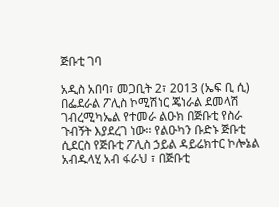ጅቡቲ ገባ

አዲስ አበባ፣ መጋቢት 2፣ 2013 (ኤፍ ቢ ሲ) በፌደራል ፖሊስ ኮሚሽነር ጄነራል ደመላሽ ገብረሚካኤል የተመራ ልዑክ በጅቡቲ የስራ ጉብኝት እያደረገ ነው፡፡ የልዑካን ቡድኑ ጅቡቲ ሲደርስ የጅቡቲ ፖሊስ ኃይል ዳይሬክተር ኮሎኔል አብዱላሂ አብ ፋራህ ፣ በጅቡቲ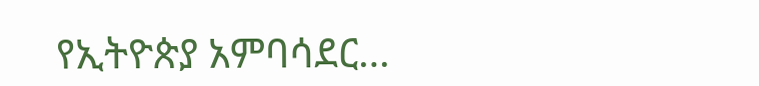የኢትዮጵያ አምባሳደር…